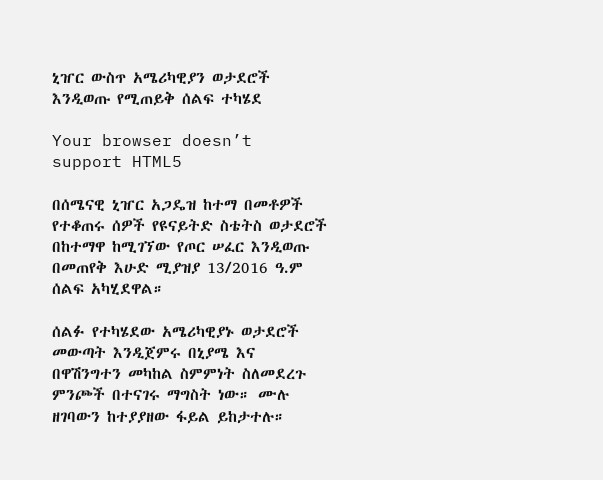ኒዠር ውስጥ አሜሪካዊያን ወታደሮች እንዲወጡ የሚጠይቅ ሰልፍ ተካሄደ

Your browser doesn’t support HTML5

በሰሜናዊ ኒዠር አጋዴዝ ከተማ በመቶዎች የተቆጠሩ ሰዎች የዩናይትድ ስቴትስ ወታደሮች በከተማዋ ከሚገኘው የጦር ሠፈር እንዲወጡ በመጠየቅ እሁድ ሚያዝያ 13/2016 ዓ.ም ሰልፍ አካሂደዋል።

ሰልፉ የተካሄደው አሜሪካዊያኑ ወታደሮች መውጣት እንዲጀምሩ በኒያሜ እና በዋሽንግተን መካከል ስምምነት ስለመደረጉ ምንጮች በተናገሩ ማግስት ነው። ሙሉ ዘገባውን ከተያያዘው ፋይል ይከታተሉ።